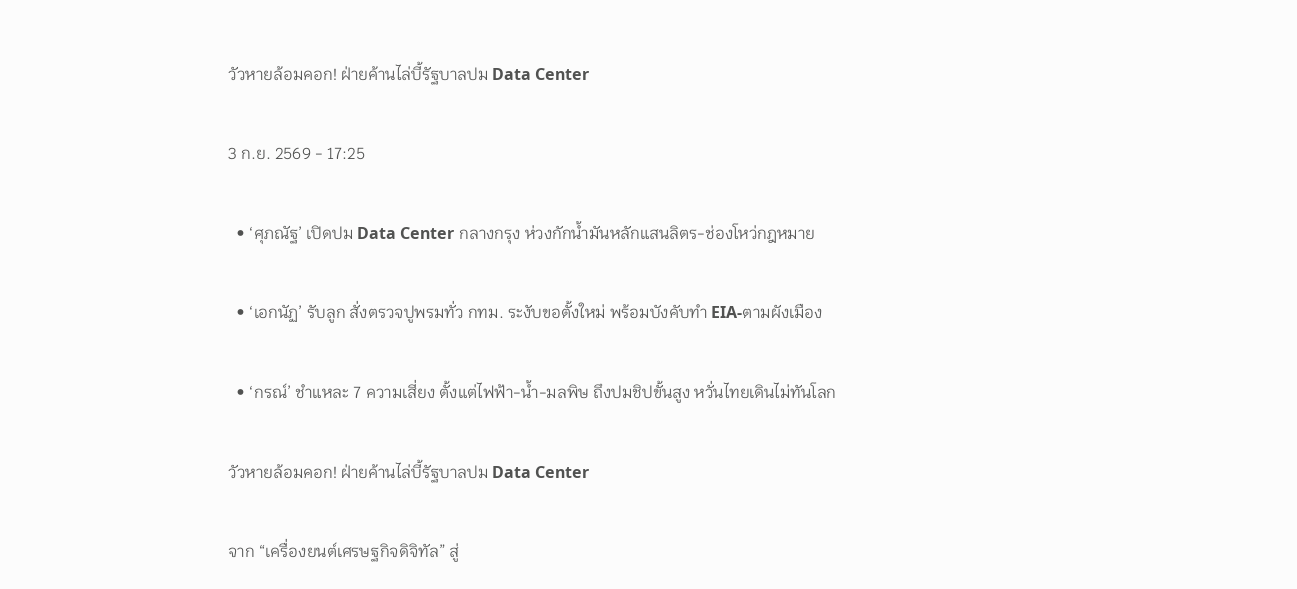วัวหายล้อมคอก! ฝ่ายค้านไล่บี้รัฐบาลปม Data Center

3 ก.ย. 2569 - 17:25

  • ‘ศุภณัฐ’ เปิดปม Data Center กลางกรุง ห่วงกักน้ำมันหลักแสนลิตร-ช่องโหว่กฎหมาย

  • ‘เอกนัฏ’ รับลูก สั่งตรวจปูพรมทั่ว กทม. ระงับขอตั้งใหม่ พร้อมบังคับทำ EIA-ตามผังเมือง

  • ‘กรณ์’ ชำแหละ 7 ความเสี่ยง ตั้งแต่ไฟฟ้า-น้ำ-มลพิษ ถึงปมชิปขั้นสูง หวั่นไทยเดินไม่ทันโลก

วัวหายล้อมคอก! ฝ่ายค้านไล่บี้รัฐบาลปม Data Center

จาก “เครื่องยนต์เศรษฐกิจดิจิทัล” สู่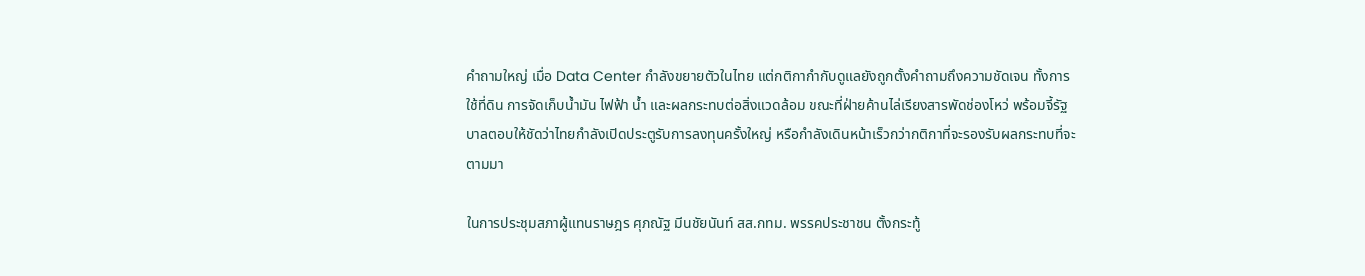คำถามใหญ่ เมื่อ Data Center กำลังขยายตัวในไทย แต่กติกากำกับดูแลยังถูกตั้งคำถามถึงความชัดเจน ทั้งการใช้ที่ดิน การจัดเก็บน้ำมัน ไฟฟ้า น้ำ และผลกระทบต่อสิ่งแวดล้อม ขณะที่ฝ่ายค้านไล่เรียงสารพัดช่องโหว่ พร้อมจี้รัฐบาลตอบให้ชัดว่าไทยกำลังเปิดประตูรับการลงทุนครั้งใหญ่ หรือกำลังเดินหน้าเร็วกว่ากติกาที่จะรองรับผลกระทบที่จะตามมา

ในการประชุมสภาผู้แทนราษฎร ศุภณัฐ มีนชัยนันท์ สส.กทม. พรรคประชาชน ตั้งกระทู้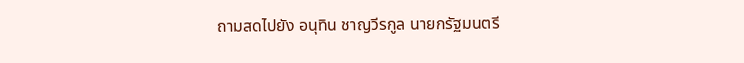ถามสดไปยัง อนุทิน ชาญวีรกูล นายกรัฐมนตรี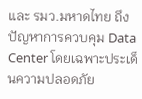และ รมว.มหาดไทย ถึงปัญหาการควบคุม Data Center โดยเฉพาะประเด็นความปลอดภัย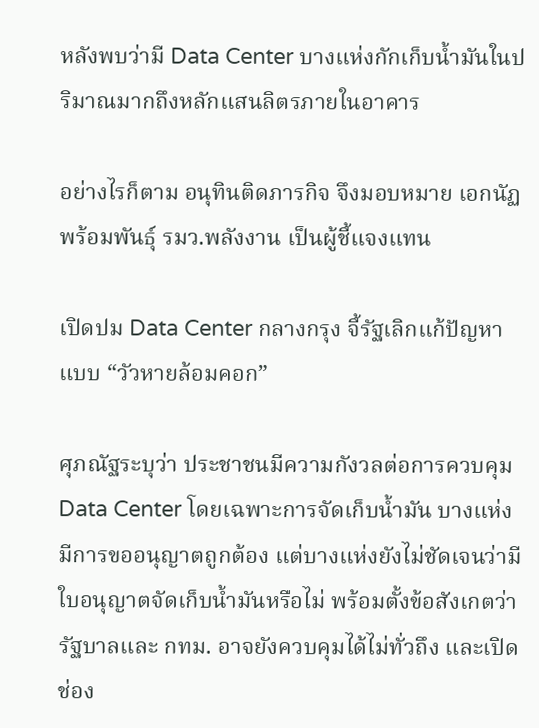หลังพบว่ามี Data Center บางแห่งกักเก็บน้ำมันในปริมาณมากถึงหลักแสนลิตรภายในอาคาร

อย่างไรก็ตาม อนุทินติดภารกิจ จึงมอบหมาย เอกนัฏ พร้อมพันธุ์ รมว.พลังงาน เป็นผู้ชี้แจงแทน

เปิดปม Data Center กลางกรุง จี้รัฐเลิกแก้ปัญหาแบบ “วัวหายล้อมคอก”

ศุภณัฐระบุว่า ประชาชนมีความกังวลต่อการควบคุม Data Center โดยเฉพาะการจัดเก็บน้ำมัน บางแห่งมีการขออนุญาตถูกต้อง แต่บางแห่งยังไม่ชัดเจนว่ามีใบอนุญาตจัดเก็บน้ำมันหรือไม่ พร้อมตั้งข้อสังเกตว่ารัฐบาลและ กทม. อาจยังควบคุมได้ไม่ทั่วถึง และเปิดช่อง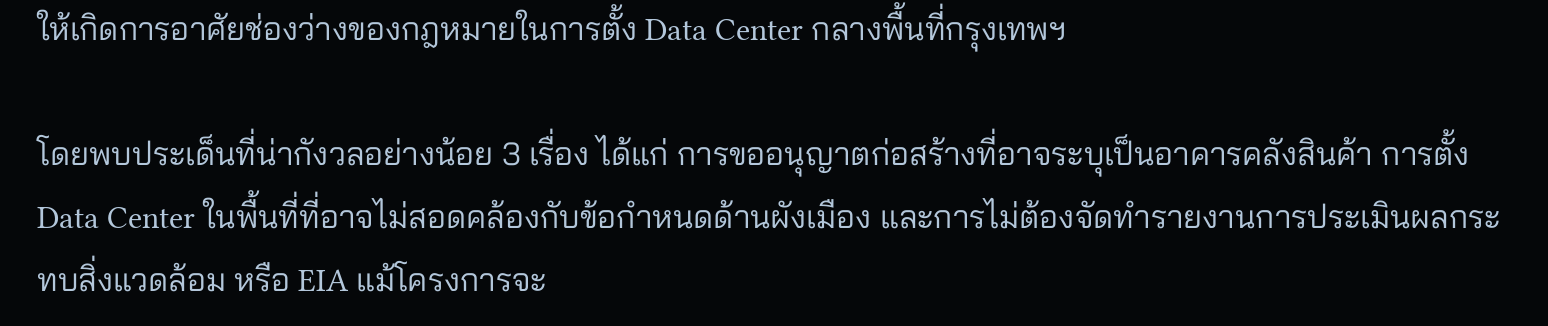ให้เกิดการอาศัยช่องว่างของกฎหมายในการตั้ง Data Center กลางพื้นที่กรุงเทพฯ

โดยพบประเด็นที่น่ากังวลอย่างน้อย 3 เรื่อง ได้แก่ การขออนุญาตก่อสร้างที่อาจระบุเป็นอาคารคลังสินค้า การตั้ง Data Center ในพื้นที่ที่อาจไม่สอดคล้องกับข้อกำหนดด้านผังเมือง และการไม่ต้องจัดทำรายงานการประเมินผลกระทบสิ่งแวดล้อม หรือ EIA แม้โครงการจะ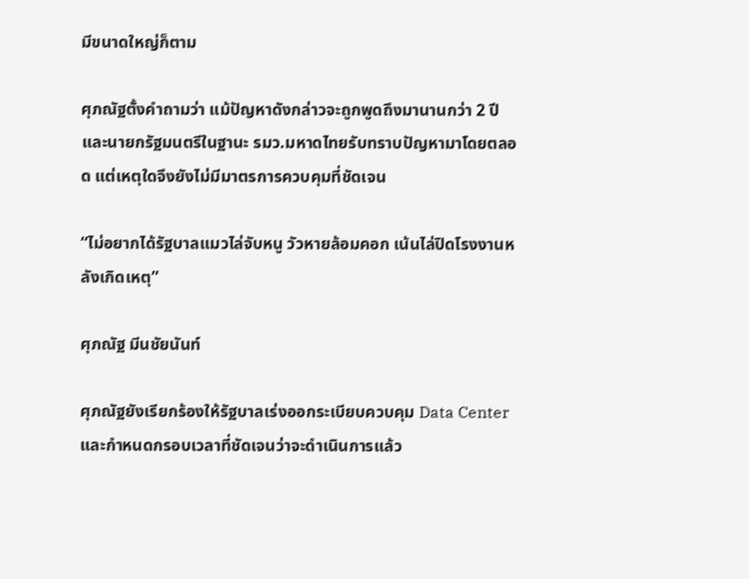มีขนาดใหญ่ก็ตาม

ศุภณัฐตั้งคำถามว่า แม้ปัญหาดังกล่าวจะถูกพูดถึงมานานกว่า 2 ปี และนายกรัฐมนตรีในฐานะ รมว.มหาดไทยรับทราบปัญหามาโดยตลอด แต่เหตุใดจึงยังไม่มีมาตรการควบคุมที่ชัดเจน

“ไม่อยากได้รัฐบาลแมวไล่จับหนู วัวหายล้อมคอก เน้นไล่ปิดโรงงานหลังเกิดเหตุ”

ศุภณัฐ มีนชัยนันท์

ศุภณัฐยังเรียกร้องให้รัฐบาลเร่งออกระเบียบควบคุม Data Center และกำหนดกรอบเวลาที่ชัดเจนว่าจะดำเนินการแล้ว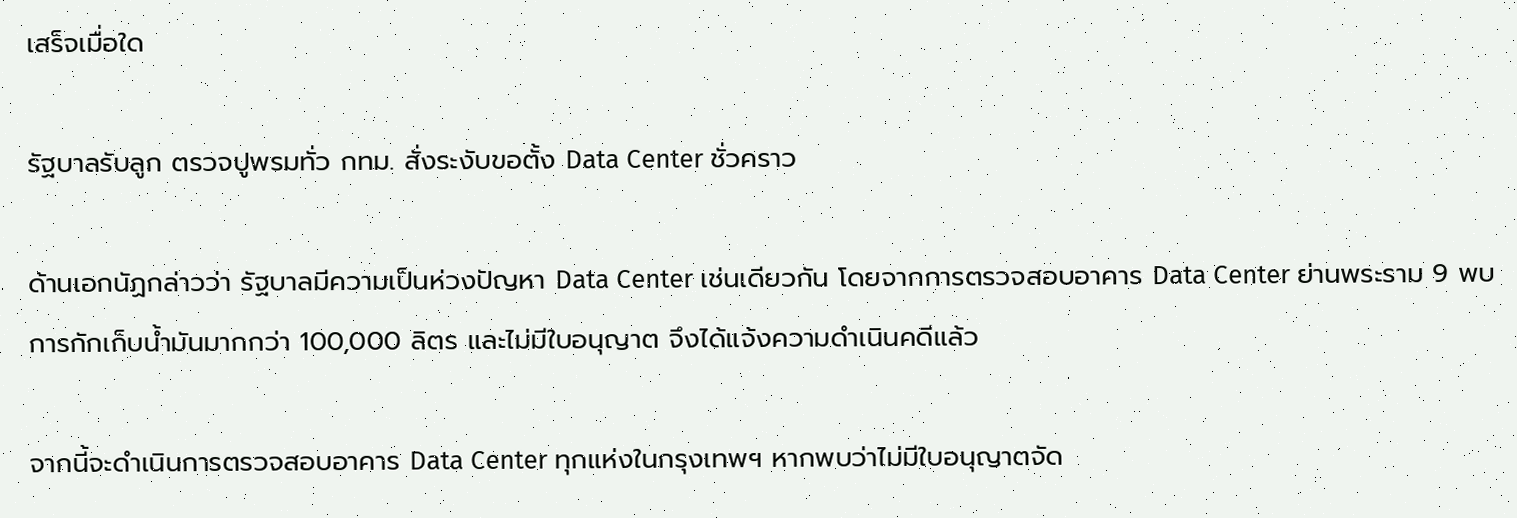เสร็จเมื่อใด

รัฐบาลรับลูก ตรวจปูพรมทั่ว กทม. สั่งระงับขอตั้ง Data Center ชั่วคราว

ด้านเอกนัฏกล่าวว่า รัฐบาลมีความเป็นห่วงปัญหา Data Center เช่นเดียวกัน โดยจากการตรวจสอบอาคาร Data Center ย่านพระราม 9 พบการกักเก็บน้ำมันมากกว่า 100,000 ลิตร และไม่มีใบอนุญาต จึงได้แจ้งความดำเนินคดีแล้ว

จากนี้จะดำเนินการตรวจสอบอาคาร Data Center ทุกแห่งในกรุงเทพฯ หากพบว่าไม่มีใบอนุญาตจัด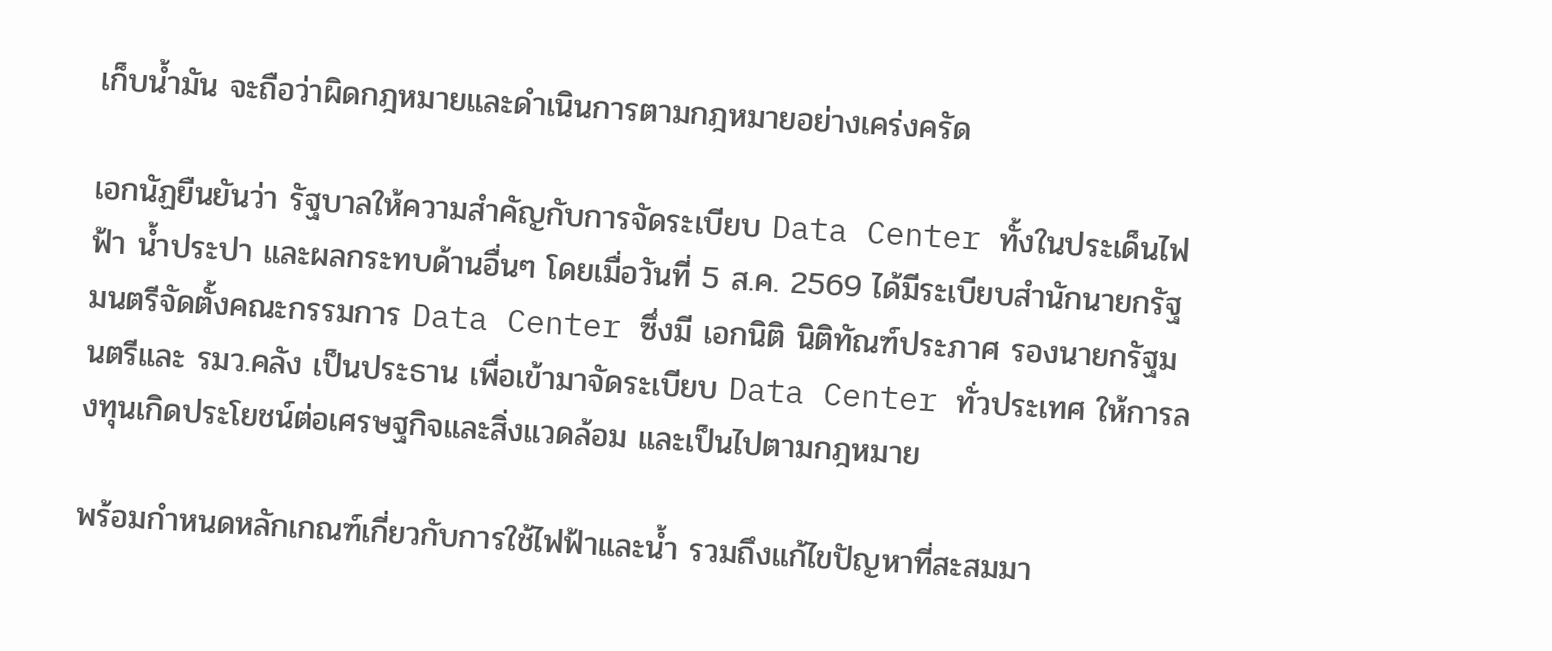เก็บน้ำมัน จะถือว่าผิดกฎหมายและดำเนินการตามกฎหมายอย่างเคร่งครัด

เอกนัฏยืนยันว่า รัฐบาลให้ความสำคัญกับการจัดระเบียบ Data Center ทั้งในประเด็นไฟฟ้า น้ำประปา และผลกระทบด้านอื่นๆ โดยเมื่อวันที่ 5 ส.ค. 2569 ได้มีระเบียบสำนักนายกรัฐมนตรีจัดตั้งคณะกรรมการ Data Center ซึ่งมี เอกนิติ นิติทัณฑ์ประภาศ รองนายกรัฐมนตรีและ รมว.คลัง เป็นประธาน เพื่อเข้ามาจัดระเบียบ Data Center ทั่วประเทศ ให้การลงทุนเกิดประโยชน์ต่อเศรษฐกิจและสิ่งแวดล้อม และเป็นไปตามกฎหมาย

พร้อมกำหนดหลักเกณฑ์เกี่ยวกับการใช้ไฟฟ้าและน้ำ รวมถึงแก้ไขปัญหาที่สะสมมา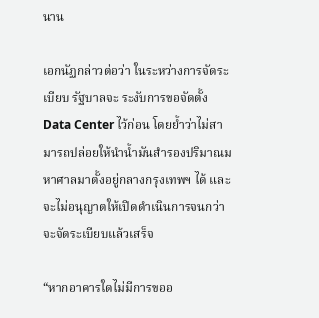นาน

เอกนัฏกล่าวต่อว่า ในระหว่างการจัดระเบียบ รัฐบาลจะ ระงับการขอจัดตั้ง Data Center ไว้ก่อน โดยย้ำว่าไม่สามารถปล่อยให้นำน้ำมันสำรองปริมาณมหาศาลมาตั้งอยู่กลางกรุงเทพฯ ได้ และจะไม่อนุญาตให้เปิดดำเนินการจนกว่าจะจัดระเบียบแล้วเสร็จ

“หากอาคารใดไม่มีการขออ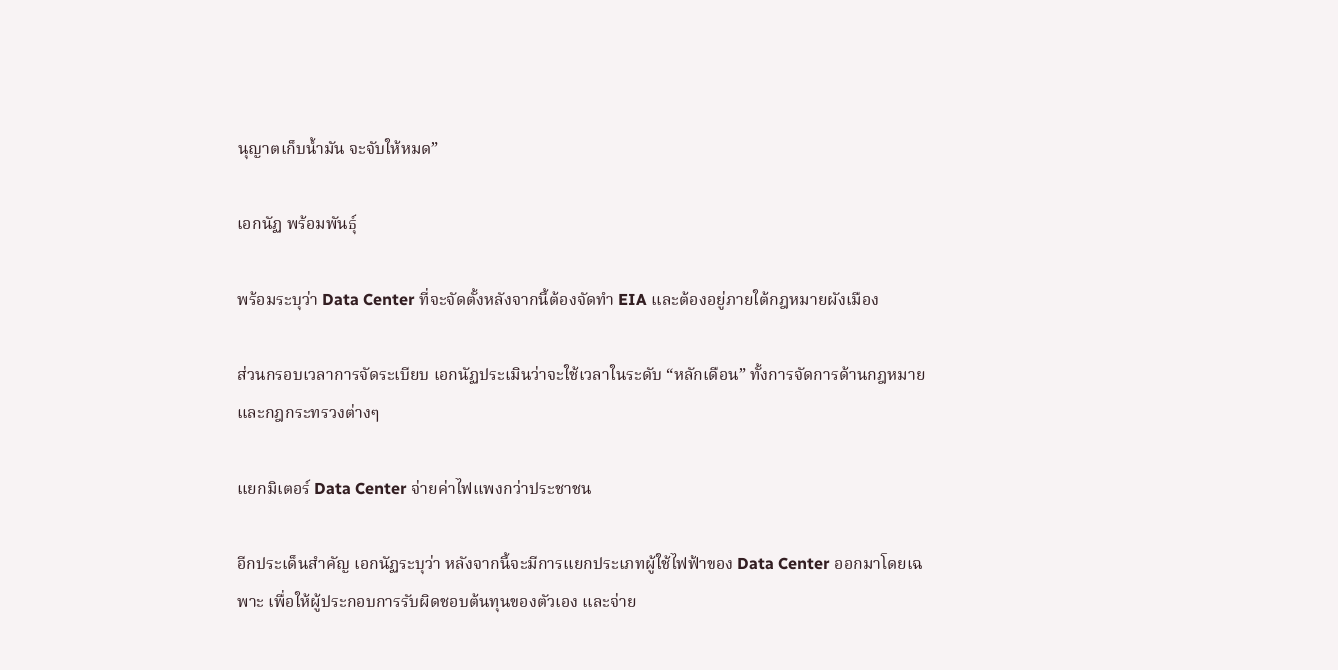นุญาตเก็บน้ำมัน จะจับให้หมด”

เอกนัฏ พร้อมพันธุ์

พร้อมระบุว่า Data Center ที่จะจัดตั้งหลังจากนี้ต้องจัดทำ EIA และต้องอยู่ภายใต้กฎหมายผังเมือง

ส่วนกรอบเวลาการจัดระเบียบ เอกนัฏประเมินว่าจะใช้เวลาในระดับ “หลักเดือน” ทั้งการจัดการด้านกฎหมายและกฎกระทรวงต่างๆ

แยกมิเตอร์ Data Center จ่ายค่าไฟแพงกว่าประชาชน

อีกประเด็นสำคัญ เอกนัฏระบุว่า หลังจากนี้จะมีการแยกประเภทผู้ใช้ไฟฟ้าของ Data Center ออกมาโดยเฉพาะ เพื่อให้ผู้ประกอบการรับผิดชอบต้นทุนของตัวเอง และจ่าย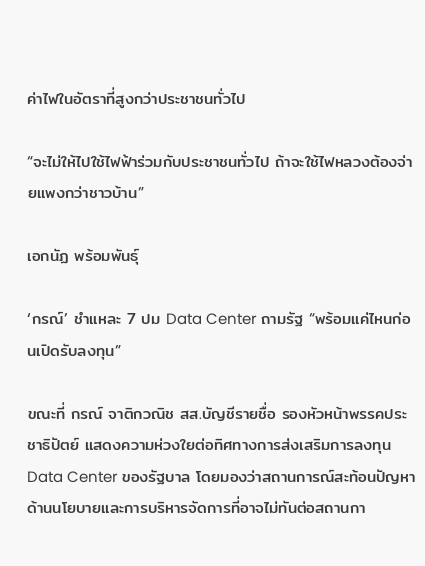ค่าไฟในอัตราที่สูงกว่าประชาชนทั่วไป

“จะไม่ให้ไปใช้ไฟฟ้าร่วมกับประชาชนทั่วไป ถ้าจะใช้ไฟหลวงต้องจ่ายแพงกว่าชาวบ้าน”

เอกนัฏ พร้อมพันธุ์

‘กรณ์’ ชำแหละ 7 ปม Data Center ถามรัฐ “พร้อมแค่ไหนก่อนเปิดรับลงทุน”

ขณะที่ กรณ์ จาติกวณิช สส.บัญชีรายชื่อ รองหัวหน้าพรรคประชาธิปัตย์ แสดงความห่วงใยต่อทิศทางการส่งเสริมการลงทุน Data Center ของรัฐบาล โดยมองว่าสถานการณ์สะท้อนปัญหาด้านนโยบายและการบริหารจัดการที่อาจไม่ทันต่อสถานกา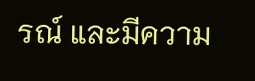รณ์ และมีความ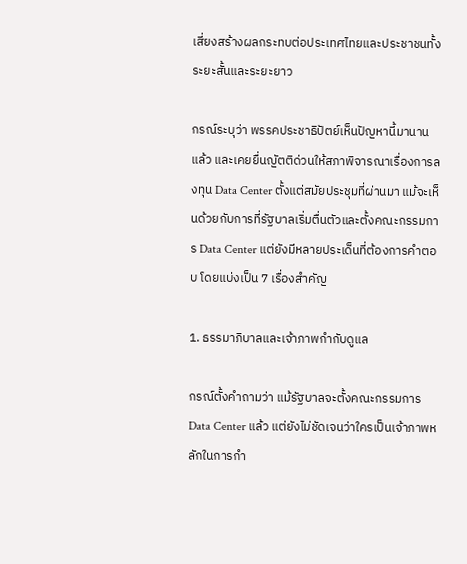เสี่ยงสร้างผลกระทบต่อประเทศไทยและประชาชนทั้งระยะสั้นและระยะยาว

กรณ์ระบุว่า พรรคประชาธิปัตย์เห็นปัญหานี้มานานแล้ว และเคยยื่นญัตติด่วนให้สภาพิจารณาเรื่องการลงทุน Data Center ตั้งแต่สมัยประชุมที่ผ่านมา แม้จะเห็นด้วยกับการที่รัฐบาลเริ่มตื่นตัวและตั้งคณะกรรมการ Data Center แต่ยังมีหลายประเด็นที่ต้องการคำตอบ โดยแบ่งเป็น 7 เรื่องสำคัญ

1. ธรรมาภิบาลและเจ้าภาพกำกับดูแล

กรณ์ตั้งคำถามว่า แม้รัฐบาลจะตั้งคณะกรรมการ Data Center แล้ว แต่ยังไม่ชัดเจนว่าใครเป็นเจ้าภาพหลักในการกำ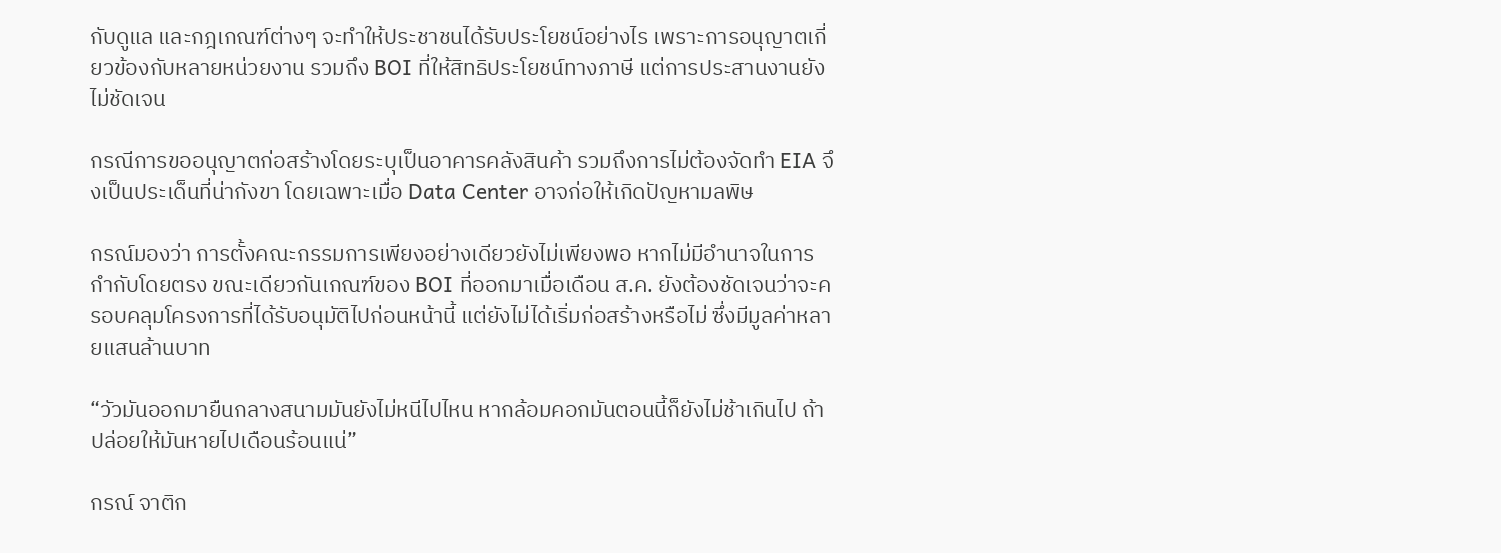กับดูแล และกฎเกณฑ์ต่างๆ จะทำให้ประชาชนได้รับประโยชน์อย่างไร เพราะการอนุญาตเกี่ยวข้องกับหลายหน่วยงาน รวมถึง BOI ที่ให้สิทธิประโยชน์ทางภาษี แต่การประสานงานยังไม่ชัดเจน

กรณีการขออนุญาตก่อสร้างโดยระบุเป็นอาคารคลังสินค้า รวมถึงการไม่ต้องจัดทำ EIA จึงเป็นประเด็นที่น่ากังขา โดยเฉพาะเมื่อ Data Center อาจก่อให้เกิดปัญหามลพิษ

กรณ์มองว่า การตั้งคณะกรรมการเพียงอย่างเดียวยังไม่เพียงพอ หากไม่มีอำนาจในการกำกับโดยตรง ขณะเดียวกันเกณฑ์ของ BOI ที่ออกมาเมื่อเดือน ส.ค. ยังต้องชัดเจนว่าจะครอบคลุมโครงการที่ได้รับอนุมัติไปก่อนหน้านี้ แต่ยังไม่ได้เริ่มก่อสร้างหรือไม่ ซึ่งมีมูลค่าหลายแสนล้านบาท

“วัวมันออกมายืนกลางสนามมันยังไม่หนีไปไหน หากล้อมคอกมันตอนนี้ก็ยังไม่ช้าเกินไป ถ้าปล่อยให้มันหายไปเดือนร้อนแน่”

กรณ์ จาติก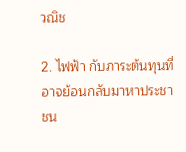วณิช

2. ไฟฟ้า กับภาระต้นทุนที่อาจย้อนกลับมาหาประชาชน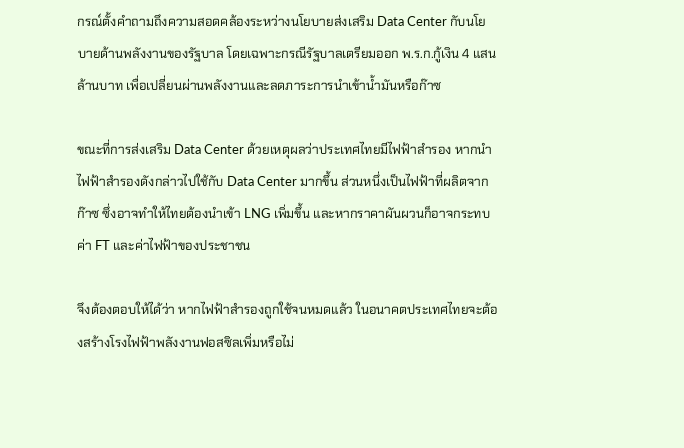กรณ์ตั้งคำถามถึงความสอดคล้องระหว่างนโยบายส่งเสริม Data Center กับนโยบายด้านพลังงานของรัฐบาล โดยเฉพาะกรณีรัฐบาลเตรียมออก พ.ร.ก.กู้เงิน 4 แสนล้านบาท เพื่อเปลี่ยนผ่านพลังงานและลดภาระการนำเข้าน้ำมันหรือก๊าซ

ขณะที่การส่งเสริม Data Center ด้วยเหตุผลว่าประเทศไทยมีไฟฟ้าสำรอง หากนำไฟฟ้าสำรองดังกล่าวไปใช้กับ Data Center มากขึ้น ส่วนหนึ่งเป็นไฟฟ้าที่ผลิตจากก๊าซ ซึ่งอาจทำให้ไทยต้องนำเข้า LNG เพิ่มขึ้น และหากราคาผันผวนก็อาจกระทบค่า FT และค่าไฟฟ้าของประชาชน

จึงต้องตอบให้ได้ว่า หากไฟฟ้าสำรองถูกใช้จนหมดแล้ว ในอนาคตประเทศไทยจะต้องสร้างโรงไฟฟ้าพลังงานฟอสซิลเพิ่มหรือไม่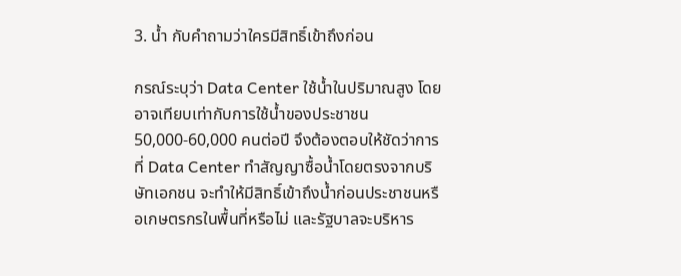3. น้ำ กับคำถามว่าใครมีสิทธิ์เข้าถึงก่อน

กรณ์ระบุว่า Data Center ใช้น้ำในปริมาณสูง โดยอาจเทียบเท่ากับการใช้น้ำของประชาชน 50,000-60,000 คนต่อปี จึงต้องตอบให้ชัดว่าการที่ Data Center ทำสัญญาซื้อน้ำโดยตรงจากบริษัทเอกชน จะทำให้มีสิทธิ์เข้าถึงน้ำก่อนประชาชนหรือเกษตรกรในพื้นที่หรือไม่ และรัฐบาลจะบริหาร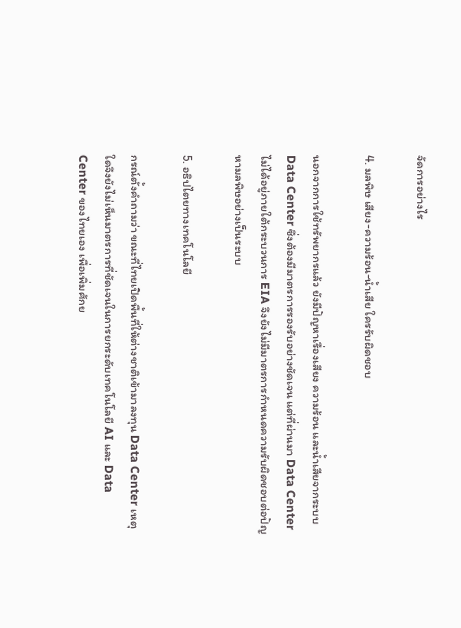จัดการอย่างไร

4. มลพิษ เสียง-ความร้อน-น้ำเสีย ใครรับผิดชอบ

นอกจากการใช้ทรัพยากรแล้ว ยังมีปัญหาเรื่องเสียง ความร้อน และน้ำเสียจากระบบ Data Center ซึ่งต้องมีมาตรการรองรับอย่างชัดเจน แต่ที่ผ่านมา Data Center ไม่ได้อยู่ภายใต้กระบวนการ EIA จึงยังไม่มีมาตรการกำหนดความรับผิดชอบต่อปัญหามลพิษอย่างเป็นระบบ

5. อธิปไตยทางเทคโนโลยี

กรณ์ตั้งคำถามว่า ขณะที่ไทยเปิดพื้นที่ให้ต่างชาติเข้ามาลงทุน Data Center เหตุใดจึงยังไม่เห็นมาตรการที่ชัดเจนในการยกระดับเทคโนโลยี AI และ Data Center ของไทยเอง เพื่อเพิ่มศักย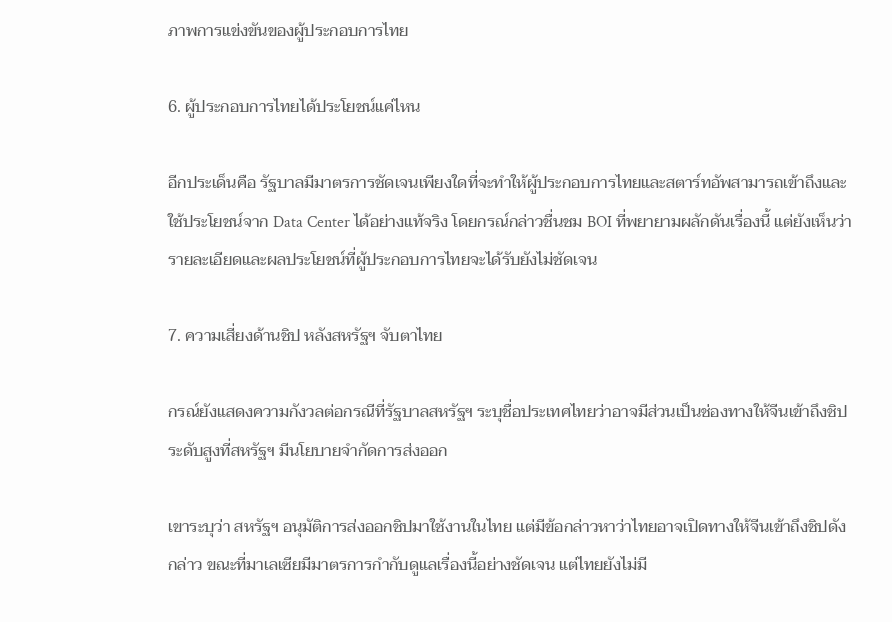ภาพการแข่งขันของผู้ประกอบการไทย

6. ผู้ประกอบการไทยได้ประโยชน์แค่ไหน

อีกประเด็นคือ รัฐบาลมีมาตรการชัดเจนเพียงใดที่จะทำให้ผู้ประกอบการไทยและสตาร์ทอัพสามารถเข้าถึงและใช้ประโยชน์จาก Data Center ได้อย่างแท้จริง โดยกรณ์กล่าวชื่นชม BOI ที่พยายามผลักดันเรื่องนี้ แต่ยังเห็นว่ารายละเอียดและผลประโยชน์ที่ผู้ประกอบการไทยจะได้รับยังไม่ชัดเจน

7. ความเสี่ยงด้านชิป หลังสหรัฐฯ จับตาไทย

กรณ์ยังแสดงความกังวลต่อกรณีที่รัฐบาลสหรัฐฯ ระบุชื่อประเทศไทยว่าอาจมีส่วนเป็นช่องทางให้จีนเข้าถึงชิประดับสูงที่สหรัฐฯ มีนโยบายจำกัดการส่งออก

เขาระบุว่า สหรัฐฯ อนุมัติการส่งออกชิปมาใช้งานในไทย แต่มีข้อกล่าวหาว่าไทยอาจเปิดทางให้จีนเข้าถึงชิปดังกล่าว ขณะที่มาเลเซียมีมาตรการกำกับดูแลเรื่องนี้อย่างชัดเจน แต่ไทยยังไม่มี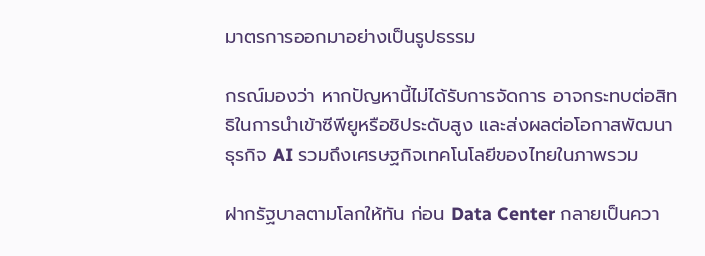มาตรการออกมาอย่างเป็นรูปธรรม

กรณ์มองว่า หากปัญหานี้ไม่ได้รับการจัดการ อาจกระทบต่อสิทธิในการนำเข้าซีพียูหรือชิประดับสูง และส่งผลต่อโอกาสพัฒนาธุรกิจ AI รวมถึงเศรษฐกิจเทคโนโลยีของไทยในภาพรวม

ฝากรัฐบาลตามโลกให้ทัน ก่อน Data Center กลายเป็นควา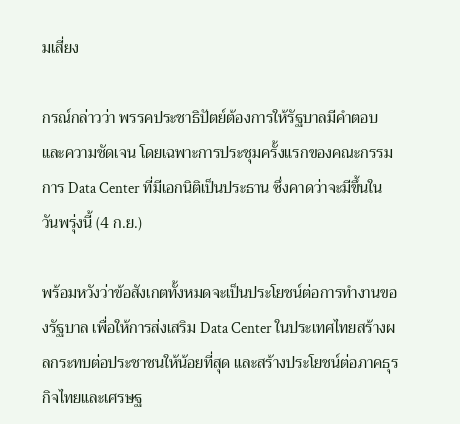มเสี่ยง

กรณ์กล่าวว่า พรรคประชาธิปัตย์ต้องการให้รัฐบาลมีคำตอบและความชัดเจน โดยเฉพาะการประชุมครั้งแรกของคณะกรรมการ Data Center ที่มีเอกนิติเป็นประธาน ซึ่งคาดว่าจะมีขึ้นในวันพรุ่งนี้ (4 ก.ย.)

พร้อมหวังว่าข้อสังเกตทั้งหมดจะเป็นประโยชน์ต่อการทำงานของรัฐบาล เพื่อให้การส่งเสริม Data Center ในประเทศไทยสร้างผลกระทบต่อประชาชนให้น้อยที่สุด และสร้างประโยชน์ต่อภาคธุรกิจไทยและเศรษฐ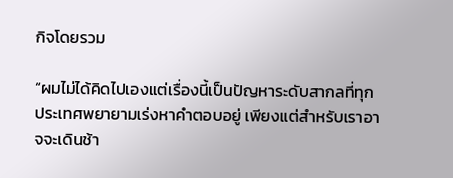กิจโดยรวม

“ผมไม่ได้คิดไปเองแต่เรื่องนี้เป็นปัญหาระดับสากลที่ทุกประเทศพยายามเร่งหาคำตอบอยู่ เพียงแต่สำหรับเราอาจจะเดินช้า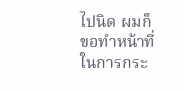ไปนิด ผมก็ขอทำหน้าที่ในการกระ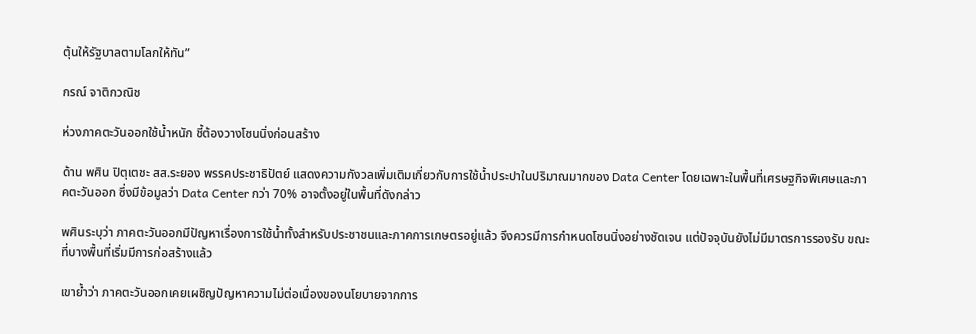ตุ้นให้รัฐบาลตามโลกให้ทัน”

กรณ์ จาติกวณิช

ห่วงภาคตะวันออกใช้น้ำหนัก ชี้ต้องวางโซนนิ่งก่อนสร้าง

ด้าน พศิน ปิตุเตชะ สส.ระยอง พรรคประชาธิปัตย์ แสดงความกังวลเพิ่มเติมเกี่ยวกับการใช้น้ำประปาในปริมาณมากของ Data Center โดยเฉพาะในพื้นที่เศรษฐกิจพิเศษและภาคตะวันออก ซึ่งมีข้อมูลว่า Data Center กว่า 70% อาจตั้งอยู่ในพื้นที่ดังกล่าว

พศินระบุว่า ภาคตะวันออกมีปัญหาเรื่องการใช้น้ำทั้งสำหรับประชาชนและภาคการเกษตรอยู่แล้ว จึงควรมีการกำหนดโซนนิ่งอย่างชัดเจน แต่ปัจจุบันยังไม่มีมาตรการรองรับ ขณะที่บางพื้นที่เริ่มมีการก่อสร้างแล้ว

เขาย้ำว่า ภาคตะวันออกเคยเผชิญปัญหาความไม่ต่อเนื่องของนโยบายจากการ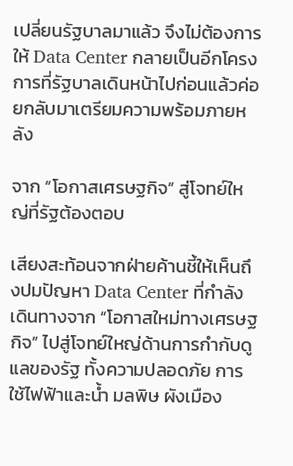เปลี่ยนรัฐบาลมาแล้ว จึงไม่ต้องการให้ Data Center กลายเป็นอีกโครงการที่รัฐบาลเดินหน้าไปก่อนแล้วค่อยกลับมาเตรียมความพร้อมภายหลัง

จาก “โอกาสเศรษฐกิจ” สู่โจทย์ใหญ่ที่รัฐต้องตอบ

เสียงสะท้อนจากฝ่ายค้านชี้ให้เห็นถึงปมปัญหา Data Center ที่กำลังเดินทางจาก “โอกาสใหม่ทางเศรษฐกิจ” ไปสู่โจทย์ใหญ่ด้านการกำกับดูแลของรัฐ ทั้งความปลอดภัย การใช้ไฟฟ้าและน้ำ มลพิษ ผังเมือง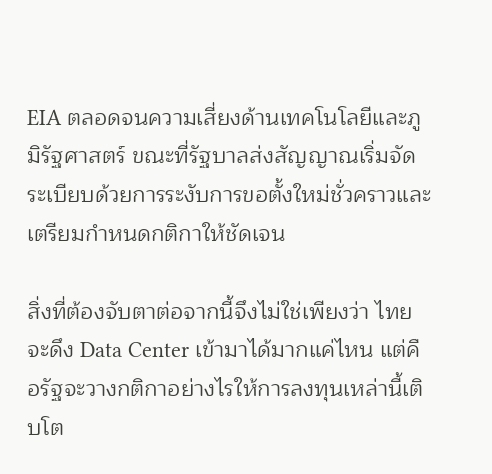EIA ตลอดจนความเสี่ยงด้านเทคโนโลยีและภูมิรัฐศาสตร์ ขณะที่รัฐบาลส่งสัญญาณเริ่มจัดระเบียบด้วยการระงับการขอตั้งใหม่ชั่วคราวและเตรียมกำหนดกติกาให้ชัดเจน

สิ่งที่ต้องจับตาต่อจากนี้จึงไม่ใช่เพียงว่า ไทยจะดึง Data Center เข้ามาได้มากแค่ไหน แต่คือรัฐจะวางกติกาอย่างไรให้การลงทุนเหล่านี้เติบโต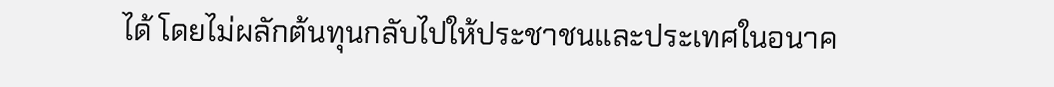ได้ โดยไม่ผลักต้นทุนกลับไปให้ประชาชนและประเทศในอนาค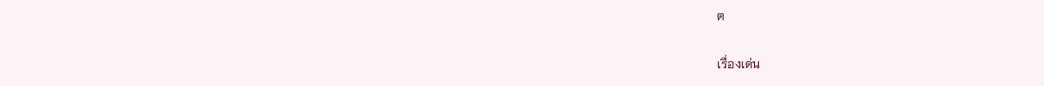ต

เรื่องเด่น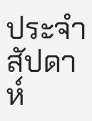ประจำสัปดาห์